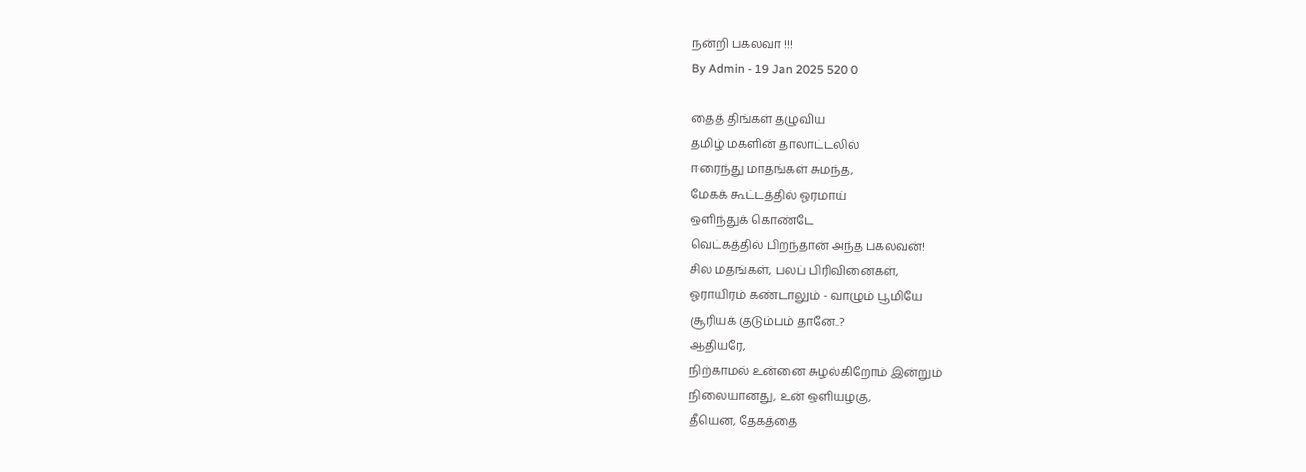நன்றி பகலவா !!!
By Admin - 19 Jan 2025 520 0

தைத் திங்கள் தழுவிய
தமிழ் மகளின் தாலாட்டலில்
ஈரைந்து மாதங்கள் சுமந்த,
மேகக் கூட்டத்தில் ஓரமாய்
ஒளிந்துக் கொண்டே
வெட்கத்தில் பிறந்தான் அந்த பகலவன்!
சில மதங்கள், பலப் பிரிவினைகள்,
ஓராயிரம் கண்டாலும் - வாழும் பூமியே
சூரியக் குடும்பம் தானே..?
ஆதியரே,
நிற்காமல் உன்னை சுழல்கிறோம் இன்றும்
நிலையானது, உன் ஒளியழகு,
தீயென, தேகத்தை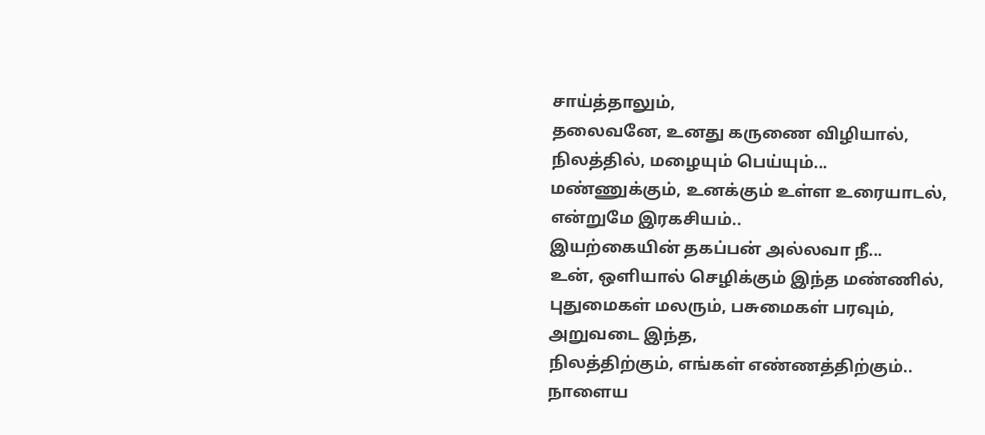சாய்த்தாலும்,
தலைவனே, உனது கருணை விழியால்,
நிலத்தில், மழையும் பெய்யும்...
மண்ணுக்கும், உனக்கும் உள்ள உரையாடல்,
என்றுமே இரகசியம்..
இயற்கையின் தகப்பன் அல்லவா நீ...
உன், ஒளியால் செழிக்கும் இந்த மண்ணில்,
புதுமைகள் மலரும், பசுமைகள் பரவும்,
அறுவடை இந்த,
நிலத்திற்கும், எங்கள் எண்ணத்திற்கும்..
நாளைய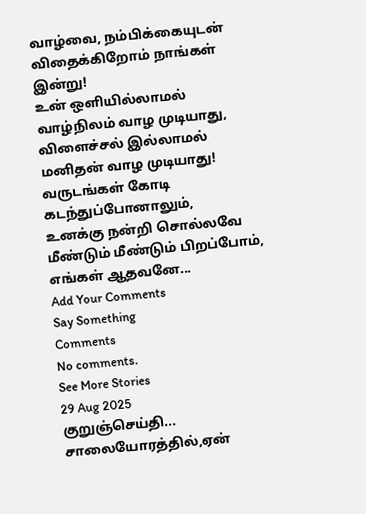வாழ்வை, நம்பிக்கையுடன்
விதைக்கிறோம் நாங்கள் இன்று!
உன் ஒளியில்லாமல் வாழ்நிலம் வாழ முடியாது,
விளைச்சல் இல்லாமல் மனிதன் வாழ முடியாது!
வருடங்கள் கோடி கடந்துப்போனாலும்,
உனக்கு நன்றி சொல்லவே
மீண்டும் மீண்டும் பிறப்போம்,
எங்கள் ஆதவனே...
Add Your Comments
Say Something
Comments
No comments.
See More Stories
29 Aug 2025
குறுஞ்செய்தி...
சாலையோரத்தில்,ஏன்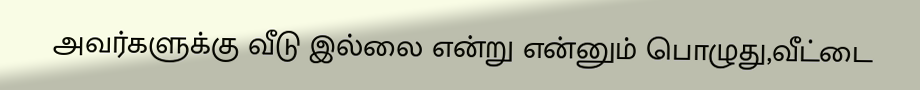அவர்களுக்கு வீடு இல்லை என்று என்னும் பொழுது,வீட்டை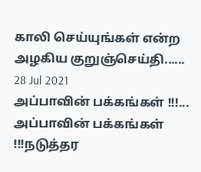காலி செய்யுங்கள் என்ற அழகிய குறுஞ்செய்தி......
28 Jul 2021
அப்பாவின் பக்கங்கள் !!!...
அப்பாவின் பக்கங்கள் !!!நடுத்தர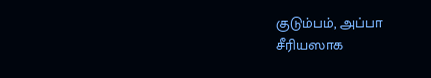குடும்பம், அப்பா சீரியஸாக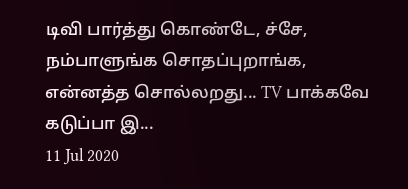டிவி பார்த்து கொண்டே, ச்சே, நம்பாளுங்க சொதப்புறாங்க, என்னத்த சொல்லறது... TV பாக்கவே கடுப்பா இ...
11 Jul 2020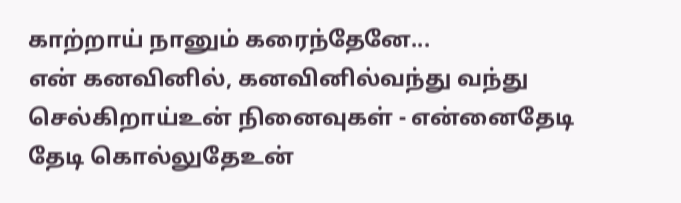காற்றாய் நானும் கரைந்தேனே...
என் கனவினில், கனவினில்வந்து வந்து செல்கிறாய்உன் நினைவுகள் - என்னைதேடி தேடி கொல்லுதேஉன்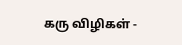கரு விழிகள் -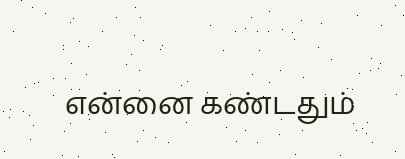என்னை கண்டதும்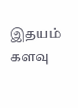இதயம் களவு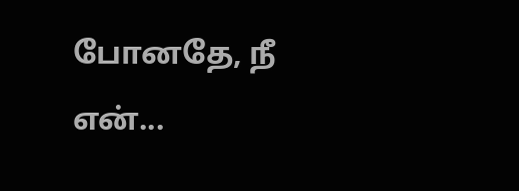போனதே, நீ என்...